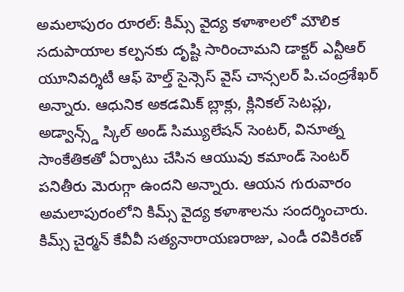అమలాపురం రూరల్: కిమ్స్ వైద్య కళాశాలలో మౌలిక సదుపాయాల కల్పనకు దృష్టి సారించామని డాక్టర్ ఎన్టీఆర్ యూనివర్శిటీ ఆఫ్ హెల్త్ సైన్సెస్ వైస్ చాన్సలర్ పి.చంద్రశేఖర్ అన్నారు. ఆధునిక అకడమిక్ బ్లాక్లు, క్లినికల్ సెటప్లు, అడ్వాన్స్డ్ స్కిల్ అండ్ సిమ్యులేషన్ సెంటర్, వినూత్న సాంకేతికతో ఏర్పాటు చేసిన ఆయువు కమాండ్ సెంటర్ పనితీరు మెరుగ్గా ఉందని అన్నారు. ఆయన గురువారం అమలాపురంలోని కిమ్స్ వైద్య కళాశాలను సందర్శించారు. కిమ్స్ చైర్మన్ కేవీవీ సత్యనారాయణరాజు, ఎండీ రవికిరణ్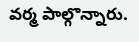వర్మ పాల్గొన్నారు.